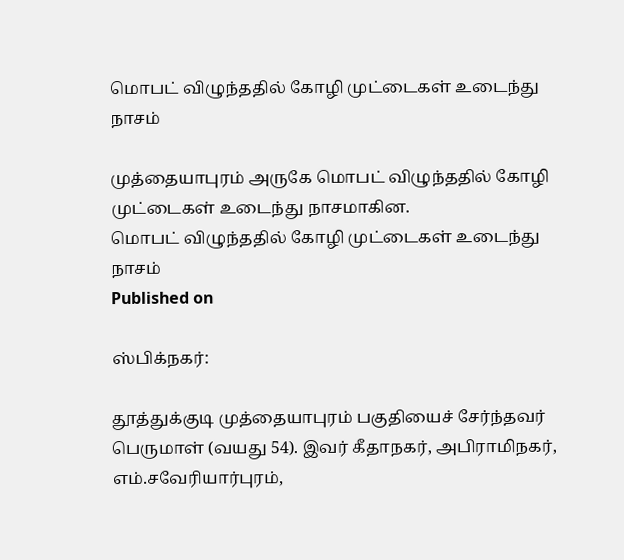மொபட் விழுந்ததில் கோழி முட்டைகள் உடைந்து நாசம்

முத்தையாபுரம் அருகே மொபட் விழுந்ததில் கோழி முட்டைகள் உடைந்து நாசமாகின.
மொபட் விழுந்ததில் கோழி முட்டைகள் உடைந்து நாசம்
Published on

ஸ்பிக்நகர்:

தூத்துக்குடி முத்தையாபுரம் பகுதியைச் சேர்ந்தவர் பெருமாள் (வயது 54). இவர் கீதாநகர், அபிராமிநகர், எம்.சவேரியார்புரம்,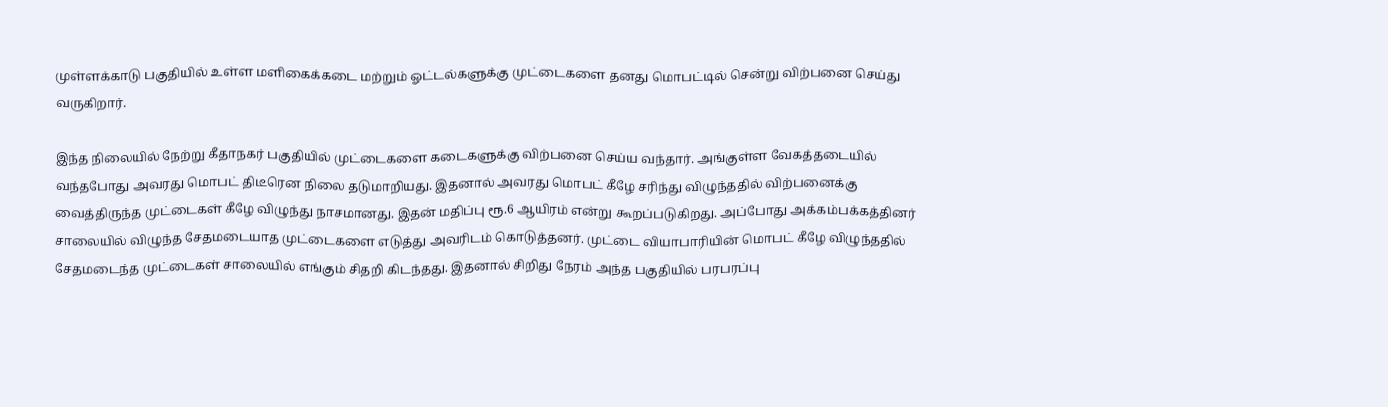முள்ளக்காடு பகுதியில் உள்ள மளிகைக்கடை மற்றும் ஓட்டல்களுக்கு முட்டைகளை தனது மொபட்டில் சென்று விற்பனை செய்து வருகிறார்.

இந்த நிலையில் நேற்று கீதாநகர் பகுதியில் முட்டைகளை கடைகளுக்கு விற்பனை செய்ய வந்தார். அங்குள்ள வேகத்தடையில் வந்தபோது அவரது மொபட் திடீரென நிலை தடுமாறியது. இதனால் அவரது மொபட் கீழே சரிந்து விழுந்ததில் விற்பனைக்கு வைத்திருந்த முட்டைகள் கீழே விழுந்து நாசமானது. இதன் மதிப்பு ரூ.6 ஆயிரம் என்று கூறப்படுகிறது. அப்போது அக்கம்பக்கத்தினர் சாலையில் விழுந்த சேதமடையாத முட்டைகளை எடுத்து அவரிடம் கொடுத்தனர். முட்டை வியாபாரியின் மொபட் கீழே விழுந்ததில் சேதமடைந்த முட்டைகள் சாலையில் எங்கும் சிதறி கிடந்தது. இதனால் சிறிது நேரம் அந்த பகுதியில் பரபரப்பு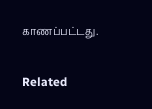காணப்பட்டது.

Related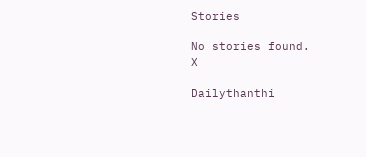Stories

No stories found.
X

Dailythanthi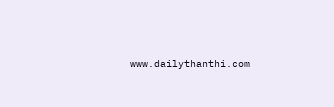www.dailythanthi.com